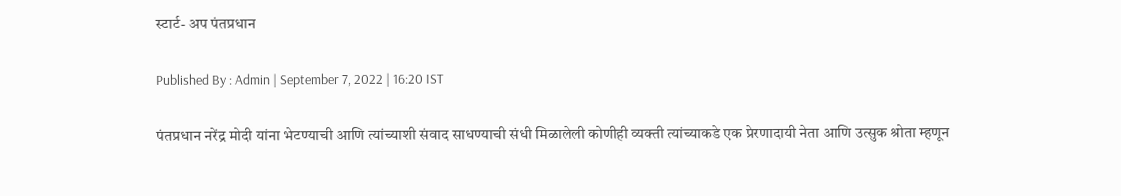स्टार्ट- अप पंतप्रधान

Published By : Admin | September 7, 2022 | 16:20 IST

पंतप्रधान नरेंद्र मोदी यांना भेटण्याची आणि त्यांच्याशी संवाद साधण्याची संधी मिळालेली कोणीही व्यक्ती त्यांच्याकडे एक प्रेरणादायी नेता आणि उत्सुक श्रोता म्हणून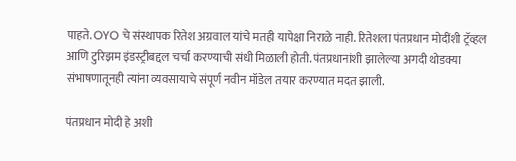पाहते. OYO चे संस्थापक रितेश अग्रवाल यांचे मतही यापेक्षा निराळे नाही. रितेशला पंतप्रधान मोदींशी ट्रॅव्हल आणि टुरिझम इंडस्ट्रीबद्दल चर्चा करण्याची संधी मिळाली होती. पंतप्रधानांशी झालेल्या अगदी थोडक्या संभाषणातूनही त्यांना व्यवसायाचे संपूर्ण नवीन मॉडेल तयार करण्यात मदत झाली.

पंतप्रधान मोदी हे अशी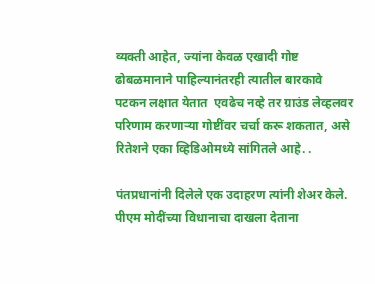व्यक्ती आहेत, ज्यांना केवळ एखादी गोष्ट ढोबळमानाने पाहिल्यानंतरही त्यातील बारकावे पटकन लक्षात येतात  एवढेच नव्हे तर ग्राउंड लेव्हलवर परिणाम करणाऱ्या गोष्टींवर चर्चा करू शकतात, असे रितेशने एका व्हिडिओमध्ये सांगितले आहे. .

पंतप्रधानांनी दिलेले एक उदाहरण त्यांनी शेअर केले. पीएम मोदींच्या विधानाचा दाखला देताना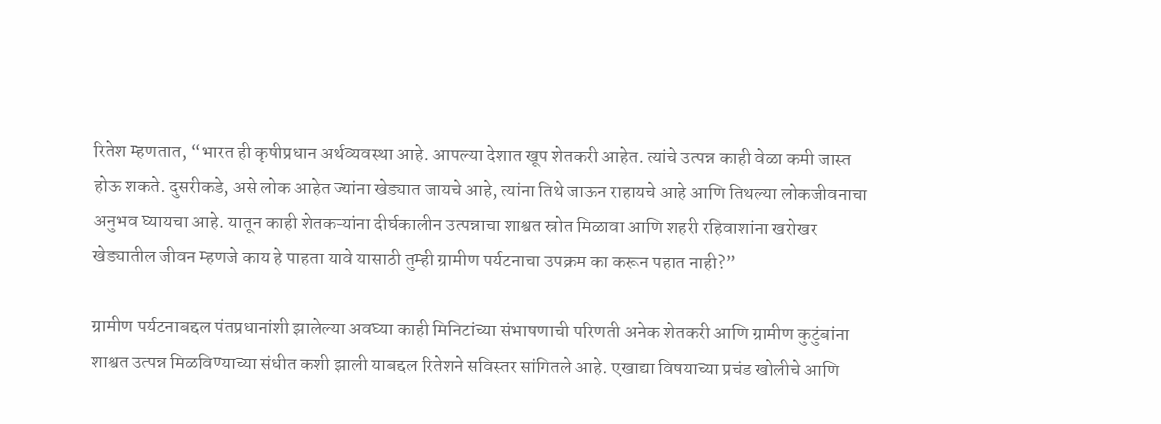रितेश म्हणतात, “भारत ही कृषीप्रधान अर्थव्यवस्था आहे. आपल्या देशात खूप शेतकरी आहेत. त्यांचे उत्पन्न काही वेळा कमी जास्त होऊ शकते. दुसरीकडे, असे लोक आहेत ज्यांना खेड्यात जायचे आहे, त्यांना तिथे जाऊन राहायचे आहे आणि तिथल्या लोकजीवनाचा अनुभव घ्यायचा आहे. यातून काही शेतकऱ्यांना दीर्घकालीन उत्पन्नाचा शाश्वत स्रोत मिळावा आणि शहरी रहिवाशांना खरोखर खेड्यातील जीवन म्हणजे काय हे पाहता यावे यासाठी तुम्ही ग्रामीण पर्यटनाचा उपक्रम का करून पहात नाही?”

ग्रामीण पर्यटनाबद्दल पंतप्रधानांशी झालेल्या अवघ्या काही मिनिटांच्या संभाषणाची परिणती अनेक शेतकरी आणि ग्रामीण कुटुंबांना शाश्वत उत्पन्न मिळविण्याच्या संधीत कशी झाली याबद्दल रितेशने सविस्तर सांगितले आहे. एखाद्या विषयाच्या प्रचंड खोलीचे आणि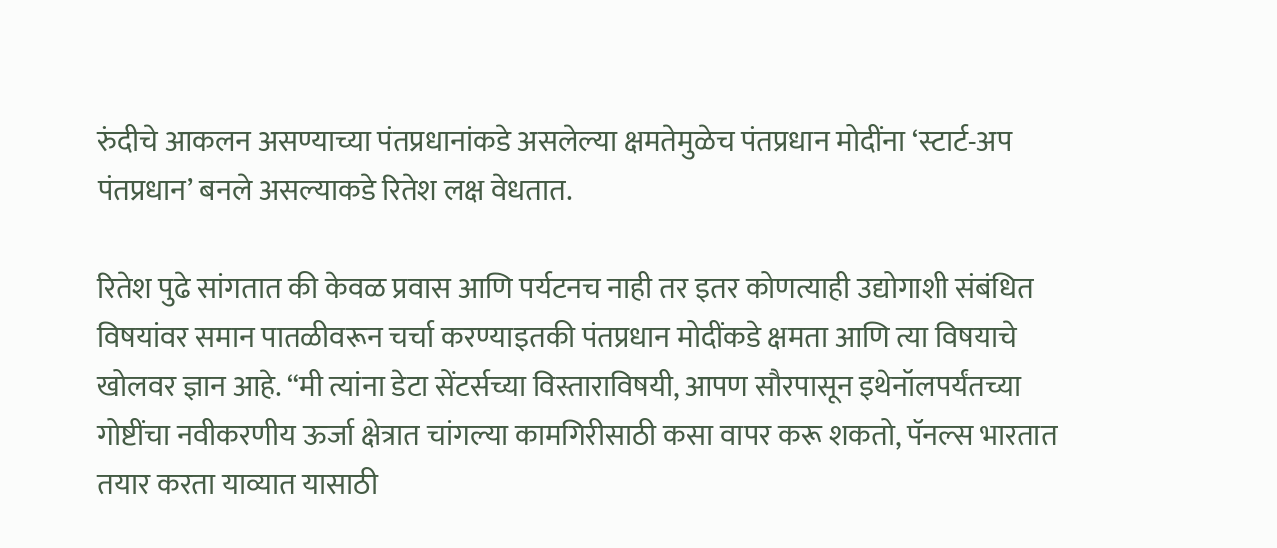रुंदीचे आकलन असण्याच्या पंतप्रधानांकडे असलेल्या क्षमतेमुळेच पंतप्रधान मोदींना ‘स्टार्ट-अप पंतप्रधान’ बनले असल्याकडे रितेश लक्ष वेधतात.

रितेश पुढे सांगतात की केवळ प्रवास आणि पर्यटनच नाही तर इतर कोणत्याही उद्योगाशी संबंधित विषयांवर समान पातळीवरून चर्चा करण्याइतकी पंतप्रधान मोदींकडे क्षमता आणि त्या विषयाचे खोलवर ज्ञान आहे. “मी त्यांना डेटा सेंटर्सच्या विस्ताराविषयी, आपण सौरपासून इथेनॉलपर्यंतच्या गोष्टींचा नवीकरणीय ऊर्जा क्षेत्रात चांगल्या कामगिरीसाठी कसा वापर करू शकतो, पॅनल्स भारतात तयार करता याव्यात यासाठी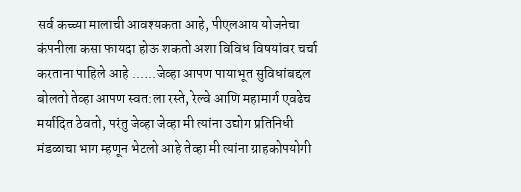सर्व कच्च्या मालाची आवश्यकता आहे, पीएलआय योजनेचा कंपनीला कसा फायदा होऊ शकतो अशा विविध विषयांवर चर्चा करताना पाहिले आहे .…..जेव्हा आपण पायाभूत सुविधांबद्दल बोलतो तेव्हा आपण स्वत:ला रस्ते, रेल्वे आणि महामार्ग एवढेच  मर्यादित ठेवतो, परंतु जेव्हा जेव्हा मी त्यांना उद्योग प्रतिनिधी मंडळाचा भाग म्हणून भेटलो आहे तेव्हा मी त्यांना ग्राहकोपयोगी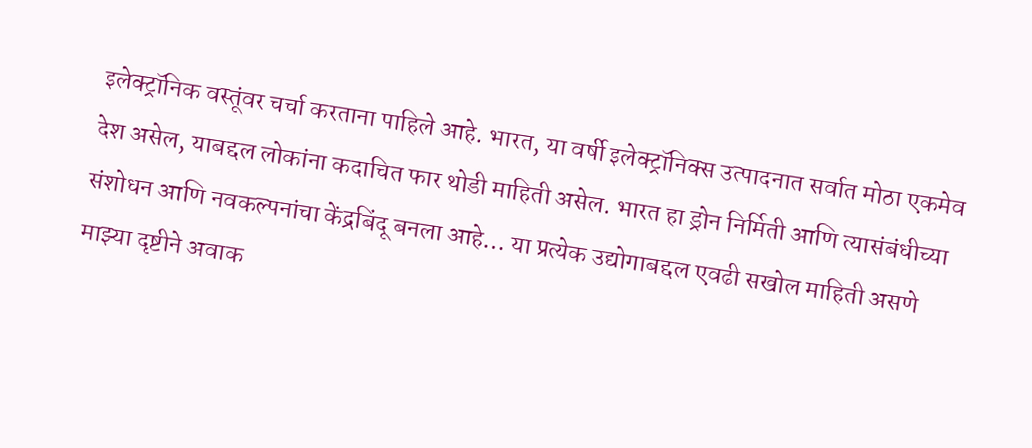इलेक्ट्रॉनिक वस्तूंवर चर्चा करताना पाहिले आहे. भारत, या वर्षी इलेक्ट्रॉनिक्स उत्पादनात सर्वात मोठा एकमेव देश असेल, याबद्दल लोकांना कदाचित फार थोडी माहिती असेल. भारत हा ड्रोन निर्मिती आणि त्यासंबंधीच्या संशोधन आणि नवकल्पनांचा केंद्रबिंदू बनला आहे… या प्रत्येक उद्योगाबद्दल एवढी सखोल माहिती असणे  माझ्या दृष्टीने अवाक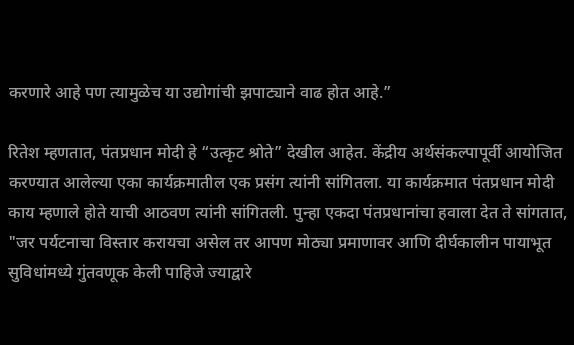करणारे आहे पण त्यामुळेच या उद्योगांची झपाट्याने वाढ होत आहे.”

रितेश म्हणतात, पंतप्रधान मोदी हे “उत्कृट श्रोते” देखील आहेत. केंद्रीय अर्थसंकल्पापूर्वी आयोजित करण्यात आलेल्या एका कार्यक्रमातील एक प्रसंग त्यांनी सांगितला. या कार्यक्रमात पंतप्रधान मोदी काय म्हणाले होते याची आठवण त्यांनी सांगितली. पुन्हा एकदा पंतप्रधानांचा हवाला देत ते सांगतात, "जर पर्यटनाचा विस्तार करायचा असेल तर आपण मोठ्या प्रमाणावर आणि दीर्घकालीन पायाभूत सुविधांमध्ये गुंतवणूक केली पाहिजे ज्याद्वारे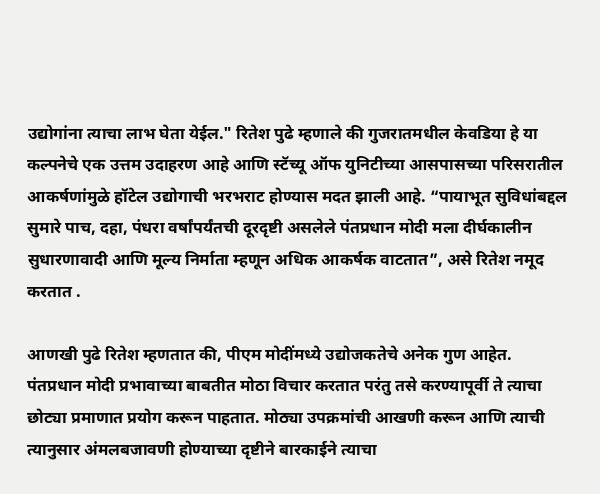उद्योगांना त्याचा लाभ घेता येईल." रितेश पुढे म्हणाले की गुजरातमधील केवडिया हे या कल्पनेचे एक उत्तम उदाहरण आहे आणि स्टॅच्यू ऑफ युनिटीच्या आसपासच्या परिसरातील आकर्षणांमुळे हॉटेल उद्योगाची भरभराट होण्यास मदत झाली आहे. “पायाभूत सुविधांबद्दल सुमारे पाच, दहा, पंधरा वर्षांपर्यंतची दूरदृष्टी असलेले पंतप्रधान मोदी मला दीर्घकालीन  सुधारणावादी आणि मूल्य निर्माता म्हणून अधिक आकर्षक वाटतात”, असे रितेश नमूद करतात .

आणखी पुढे रितेश म्हणतात की, पीएम मोदींमध्ये उद्योजकतेचे अनेक गुण आहेत. पंतप्रधान मोदी प्रभावाच्या बाबतीत मोठा विचार करतात परंतु तसे करण्यापूर्वी ते त्याचा छोट्या प्रमाणात प्रयोग करून पाहतात. मोठ्या उपक्रमांची आखणी करून आणि त्याची त्यानुसार अंमलबजावणी होण्याच्या दृष्टीने बारकाईने त्याचा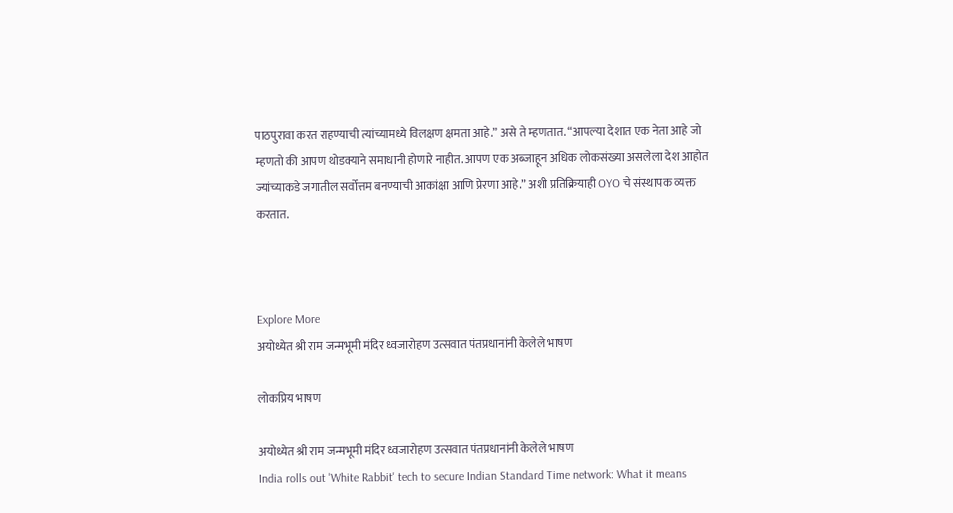पाठपुरावा करत राहण्याची त्यांच्यामध्ये विलक्षण क्षमता आहे.” असे ते म्हणतात. “आपल्या देशात एक नेता आहे जो म्हणतो की आपण थोडक्याने समाधानी होणारे नाहीत. आपण एक अब्जाहून अधिक लोकसंख्या असलेला देश आहोत ज्यांच्याकडे जगातील सर्वोत्तम बनण्याची आकांक्षा आणि प्रेरणा आहे.” अशी प्रतिक्रियाही OYO चे संस्थापक व्यक्त करतात.



Explore More
अयोध्येत श्री राम जन्मभूमी मंदिर ध्वजारोहण उत्सवात पंतप्रधानांनी केलेले भाषण

लोकप्रिय भाषण

अयोध्येत श्री राम जन्मभूमी मंदिर ध्वजारोहण उत्सवात पंतप्रधानांनी केलेले भाषण
India rolls out 'White Rabbit' tech to secure Indian Standard Time network: What it means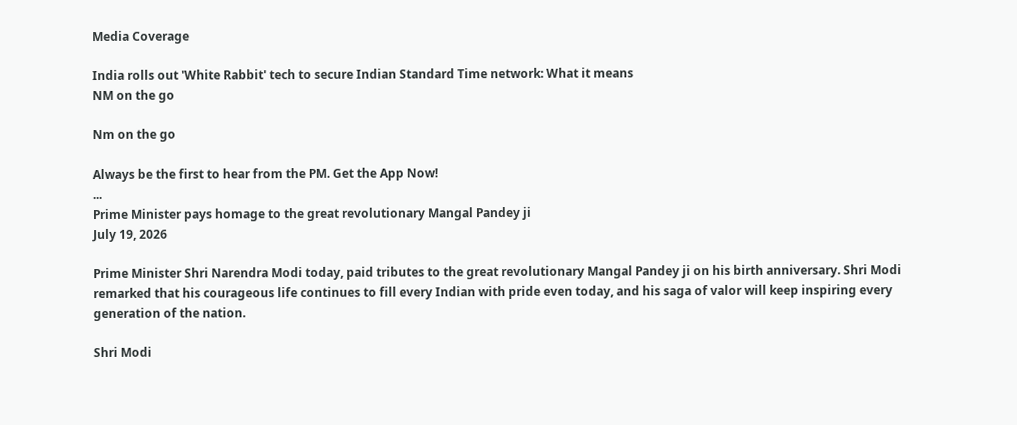Media Coverage

India rolls out 'White Rabbit' tech to secure Indian Standard Time network: What it means
NM on the go

Nm on the go

Always be the first to hear from the PM. Get the App Now!
...
Prime Minister pays homage to the great revolutionary Mangal Pandey ji
July 19, 2026

Prime Minister Shri Narendra Modi today, paid tributes to the great revolutionary Mangal Pandey ji on his birth anniversary. Shri Modi remarked that his courageous life continues to fill every Indian with pride even today, and his saga of valor will keep inspiring every generation of the nation.

Shri Modi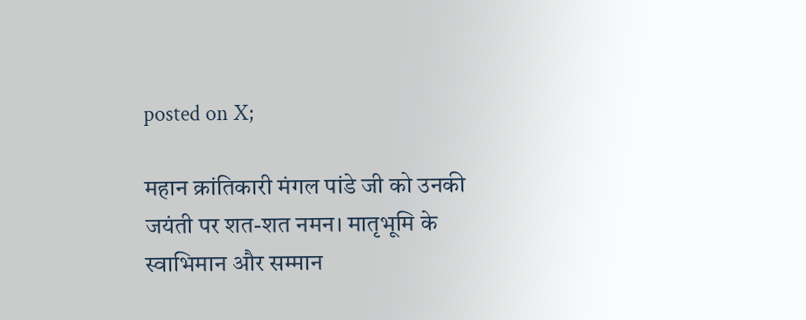posted on X;

महान क्रांतिकारी मंगल पांडे जी को उनकी जयंती पर शत-शत नमन। मातृभूमि के स्वाभिमान और सम्मान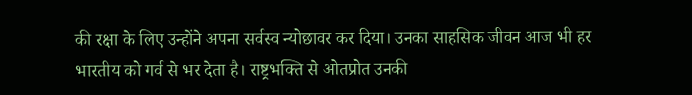की रक्षा के लिए उन्होंने अपना सर्वस्व न्योछावर कर दिया। उनका साहसिक जीवन आज भी हर भारतीय को गर्व से भर देता है। राष्ट्रभक्ति से ओतप्रोत उनकी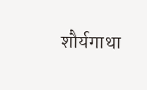शौर्यगाथा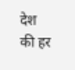देश की हर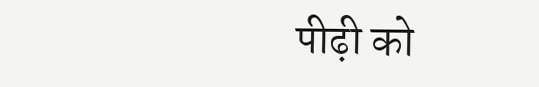पीढ़ी को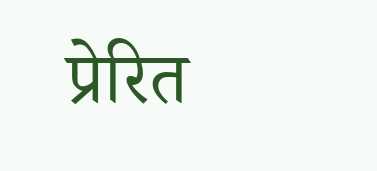प्रेरित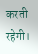करती रहेगी।